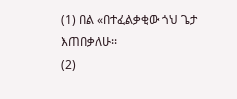(1) በል «በተፈልቃቂው ጎህ ጌታ እጠበቃለሁ፡፡
(2)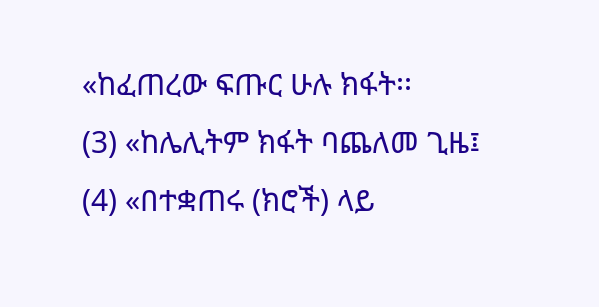«ከፈጠረው ፍጡር ሁሉ ክፋት፡፡
(3) «ከሌሊትም ክፋት ባጨለመ ጊዜ፤
(4) «በተቋጠሩ (ክሮች) ላይ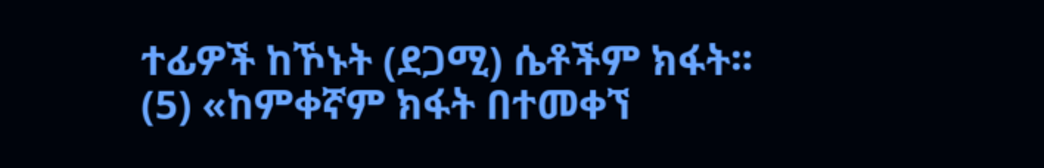ተፊዎች ከኾኑት (ደጋሚ) ሴቶችም ክፋት፡፡
(5) «ከምቀኛም ክፋት በተመቀኘ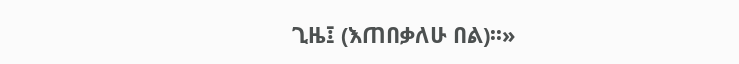ጊዜ፤ (እጠበቃለሁ በል)፡፡»